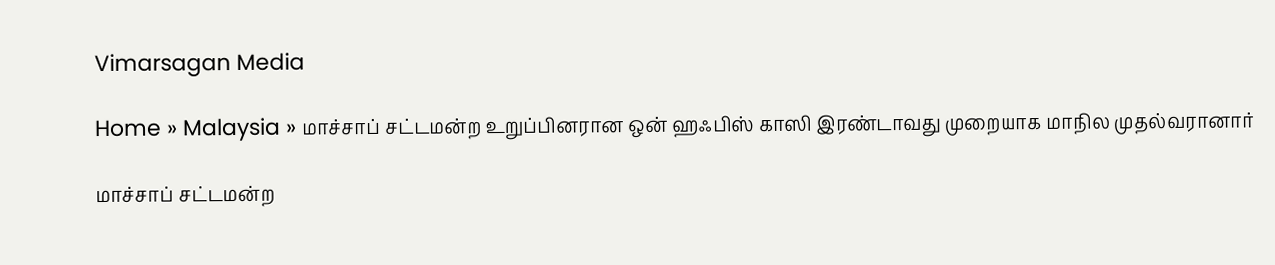Vimarsagan Media

Home » Malaysia » மாச்சாப் சட்டமன்ற உறுப்பினரான ஒன் ஹஃபிஸ் காஸி இரண்டாவது முறையாக மாநில முதல்வரானார்

மாச்சாப் சட்டமன்ற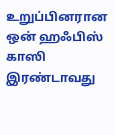உறுப்பினரான ஒன் ஹஃபிஸ் காஸி இரண்டாவது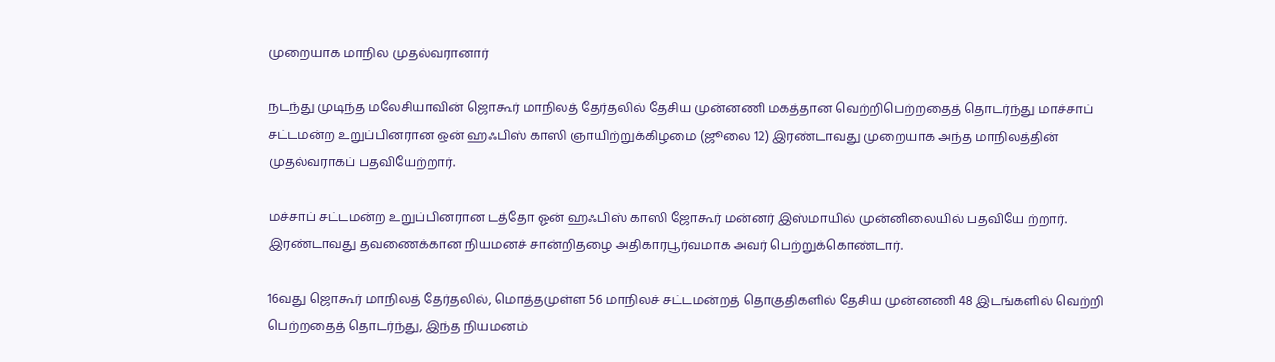முறையாக மாநில முதல்வரானார்

நடந்து முடிந்த மலேசியாவின் ஜொகூர் மாநிலத் தேர்தலில் தேசிய முன்னணி மகத்தான வெற்றிபெற்றதைத் தொடர்ந்து மாச்சாப் சட்டமன்ற உறுப்பினரான ஒன் ஹஃபிஸ் காஸி ஞாயிற்றுக்கிழமை (ஜூலை 12) இரண்டாவது முறையாக அந்த மாநிலத்தின் முதல்வராகப் பதவியேற்றார்.

மச்சாப் சட்டமன்ற உறுப்பினரான டத்தோ ஓன் ஹஃபிஸ் காஸி ஜோகூர் மன்னர் இஸ்மாயில் முன்னிலையில் பதவியே ற்றார். இரண்டாவது தவணைக்கான நியமனச் சான்றிதழை அதிகாரபூர்வமாக அவர் பெற்றுக்கொண்டார்.

16வது ஜொகூர் மாநிலத் தேர்தலில், மொத்தமுள்ள 56 மாநிலச் சட்டமன்றத் தொகுதிகளில் தேசிய முன்னணி 48 இடங்களில் வெற்றி பெற்றதைத் தொடர்ந்து, இந்த நியமனம்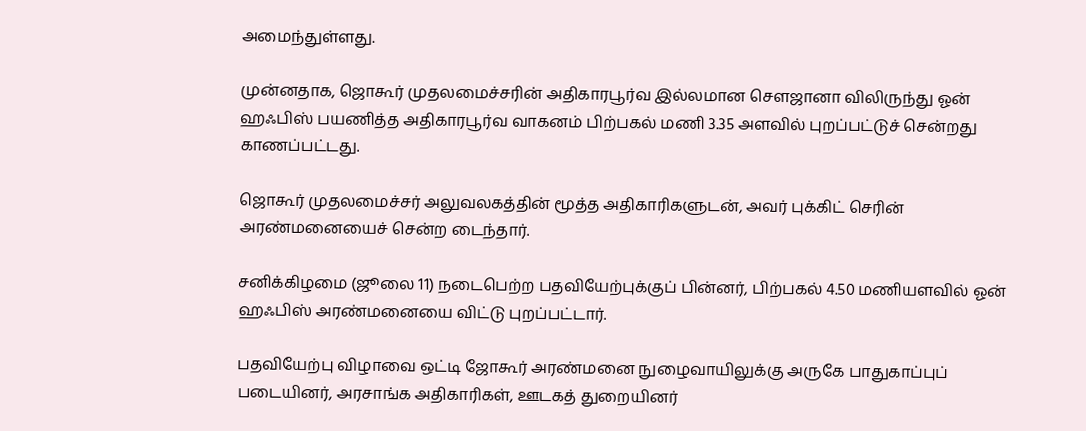அமைந்துள்ளது.

முன்னதாக, ஜொகூர் முதலமைச்சரின் அதிகாரபூர்வ இல்லமான சௌஜானா விலிருந்து ஓன் ஹஃபிஸ் பயணித்த அதிகாரபூர்வ வாகனம் பிற்பகல் மணி 3.35 அளவில் புறப்பட்டுச் சென்றது காணப்பட்டது.

ஜொகூர் முதலமைச்சர் அலுவலகத்தின் மூத்த அதிகாரிகளுடன், அவர் புக்கிட் செரின் அரண்மனையைச் சென்ற டைந்தார்.

சனிக்கிழமை (ஜூலை 11) நடைபெற்ற பதவியேற்புக்குப் பின்னர், பிற்பகல் 4.50 மணியளவில் ஓன் ஹஃபிஸ் அரண்மனையை விட்டு புறப்பட்டார்.

பதவியேற்பு விழாவை ஒட்டி ஜோகூர் அரண்மனை நுழைவாயிலுக்கு அருகே பாதுகாப்புப் படையினர், அரசாங்க அதிகாரிகள், ஊடகத் துறையினர்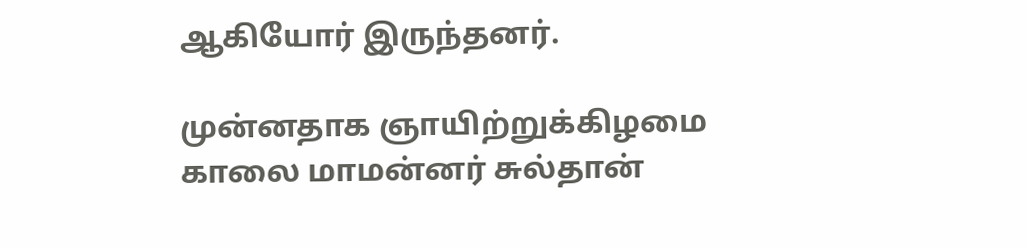ஆகியோர் இருந்தனர்.

முன்னதாக ஞாயிற்றுக்கிழமை காலை மாமன்னர் சுல்தான்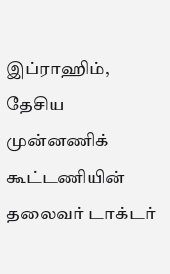இப்ராஹிம், தேசிய முன்னணிக் கூட்டணியின் தலைவர் டாக்டர்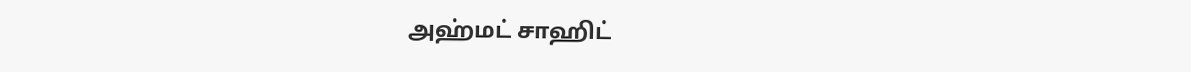அஹ்மட் சாஹிட்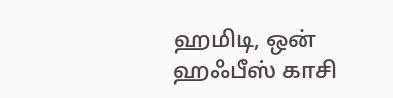ஹமிடி, ஒன் ஹஃபீஸ் காசி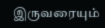இருவரையும்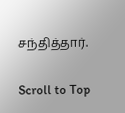சந்தித்தார்.

Scroll to Top